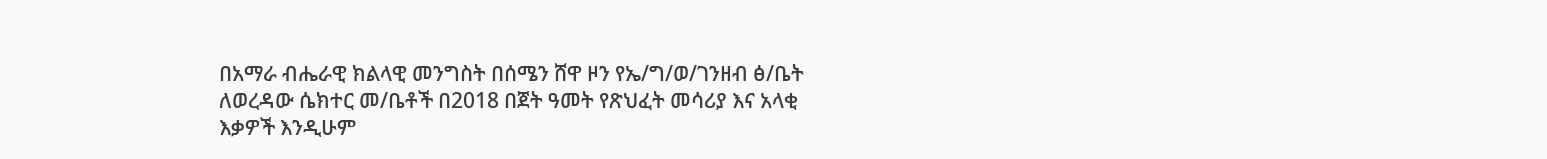በአማራ ብሔራዊ ክልላዊ መንግስት በሰሜን ሸዋ ዞን የኤ/ግ/ወ/ገንዘብ ፅ/ቤት ለወረዳው ሴክተር መ/ቤቶች በ2018 በጀት ዓመት የጽህፈት መሳሪያ እና አላቂ እቃዎች እንዲሁም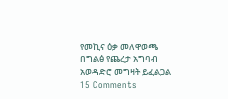የመኪና ዕቃ መለዋወጫ በግልፅ የጨረታ አግባብ አወዳድሮ መግዛት ይፈልጋል 15 Comments